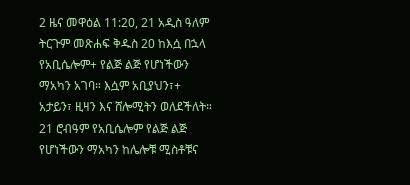2 ዜና መዋዕል 11:20, 21 አዲስ ዓለም ትርጉም መጽሐፍ ቅዱስ 20 ከእሷ በኋላ የአቢሴሎም+ የልጅ ልጅ የሆነችውን ማአካን አገባ። እሷም አቢያህን፣+ አታይን፣ ዚዛን እና ሸሎሚትን ወለደችለት። 21 ሮብዓም የአቢሴሎም የልጅ ልጅ የሆነችውን ማአካን ከሌሎቹ ሚስቶቹና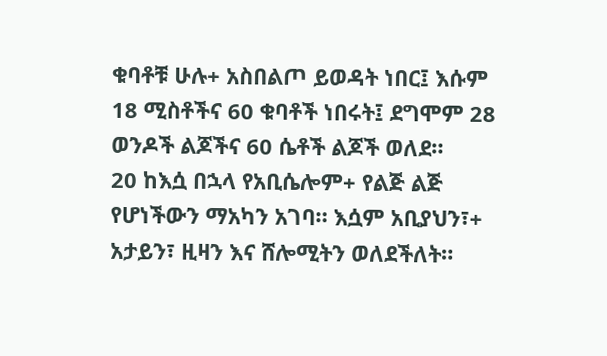ቁባቶቹ ሁሉ+ አስበልጦ ይወዳት ነበር፤ እሱም 18 ሚስቶችና 60 ቁባቶች ነበሩት፤ ደግሞም 28 ወንዶች ልጆችና 60 ሴቶች ልጆች ወለደ።
20 ከእሷ በኋላ የአቢሴሎም+ የልጅ ልጅ የሆነችውን ማአካን አገባ። እሷም አቢያህን፣+ አታይን፣ ዚዛን እና ሸሎሚትን ወለደችለት።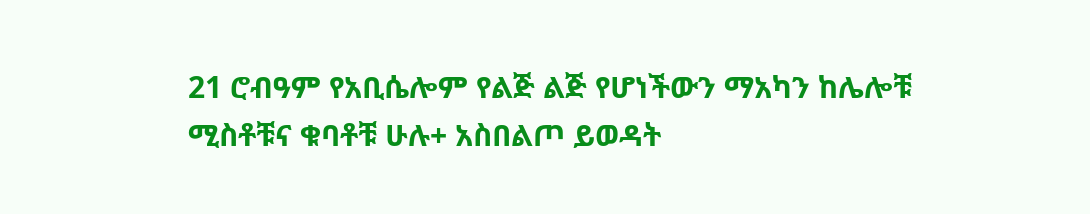21 ሮብዓም የአቢሴሎም የልጅ ልጅ የሆነችውን ማአካን ከሌሎቹ ሚስቶቹና ቁባቶቹ ሁሉ+ አስበልጦ ይወዳት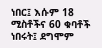ነበር፤ እሱም 18 ሚስቶችና 60 ቁባቶች ነበሩት፤ ደግሞም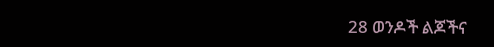28 ወንዶች ልጆችና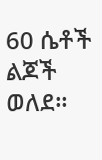60 ሴቶች ልጆች ወለደ።